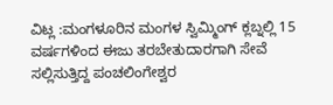ವಿಟ್ಲ :ಮಂಗಳೂರಿನ ಮಂಗಳ ಸ್ವಿಮ್ಮಿಂಗ್ ಕ್ಲಬ್ನಲ್ಲಿ 15 ವರ್ಷಗಳಿಂದ ಈಜು ತರಬೇತುದಾರಗಾಗಿ ಸೇವೆ ಸಲ್ಲಿಸುತ್ತಿದ್ದ ಪಂಚಲಿಂಗೇಶ್ವರ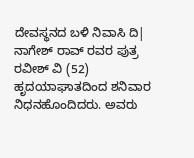ದೇವಸ್ಥನದ ಬಳಿ ನಿವಾಸಿ ದಿ| ನಾಗೇಶ್ ರಾವ್ ರವರ ಪುತ್ರ ರವೀಶ್ ವಿ (52) ಹೃದಯಾಘಾತದಿಂದ ಶನಿವಾರ ನಿಧನಹೊಂದಿದರು. ಅವರು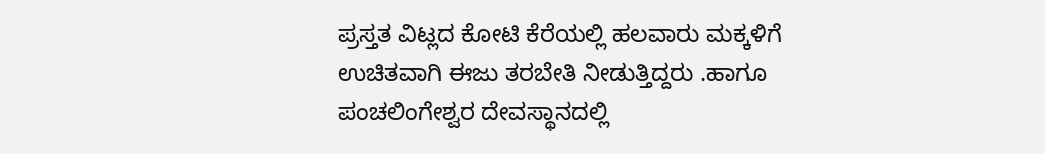ಪ್ರಸ್ತತ ವಿಟ್ಲದ ಕೋಟಿ ಕೆರೆಯಲ್ಲಿ ಹಲವಾರು ಮಕ್ಕಳಿಗೆ ಉಚಿತವಾಗಿ ಈಜು ತರಬೇತಿ ನೀಡುತ್ತಿದ್ದರು .ಹಾಗೂ ಪಂಚಲಿಂಗೇಶ್ವರ ದೇವಸ್ಥಾನದಲ್ಲಿ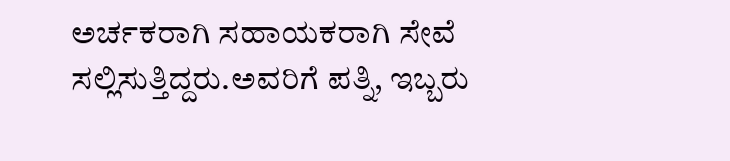ಅರ್ಚಕರಾಗಿ ಸಹಾಯಕರಾಗಿ ಸೇವೆ ಸಲ್ಲಿಸುತ್ತಿದ್ದರು.ಅವರಿಗೆ ಪತ್ನಿ, ಇಬ್ಬರು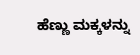ಹೆಣ್ಣು ಮಕ್ಕಳನ್ನು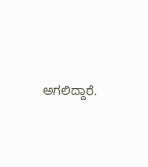ಅಗಲಿದ್ದಾರೆ.